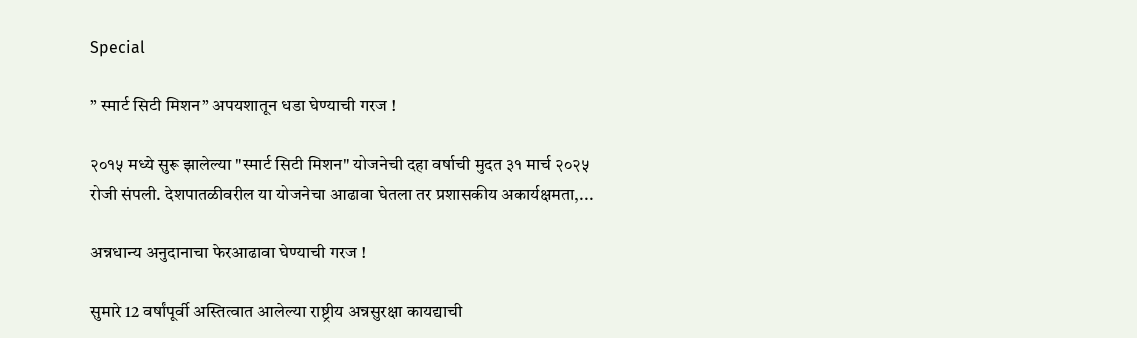Special

” स्मार्ट सिटी मिशन” अपयशातून धडा घेण्याची गरज !

२०१५ मध्ये सुरू झालेल्या "स्मार्ट सिटी मिशन" योजनेची दहा वर्षाची मुदत ३१ मार्च २०२५ रोजी संपली. देशपातळीवरील या योजनेचा आढावा घेतला तर प्रशासकीय अकार्यक्षमता,...

अन्नधान्य अनुदानाचा फेरआढावा घेण्याची गरज !

सुमारे 12 वर्षांपूर्वी अस्तित्वात आलेल्या राष्ट्रीय अन्नसुरक्षा कायद्याची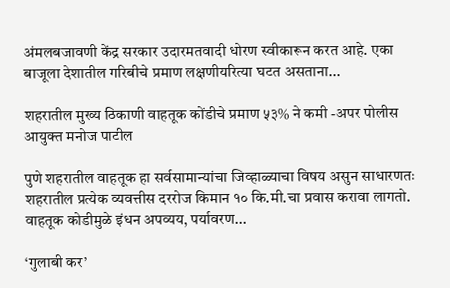अंमलबजावणी केंद्र सरकार उदारमतवादी धोरण स्वीकारून करत आहे. एका बाजूला देशातील गरिबीचे प्रमाण लक्षणीयरित्या घटत असताना...

शहरातील मुख्य ठिकाणी वाहतूक कोंडीचे प्रमाण ५३% ने कमी -अपर पोलीस आयुक्त मनोज पाटील

पुणे शहरातील वाहतूक हा सर्वसामान्यांचा जिव्हाळ्याचा विषय असुन साधारणतः शहरातील प्रत्येक व्यवत्तीस दररोज किमान १० कि.मी.चा प्रवास करावा लागतो. वाहतूक कोडीमुळे इंधन अपव्यय, पर्यावरण...

‘गुलाबी कर’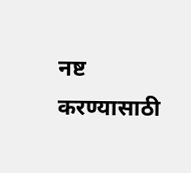नष्ट करण्यासाठी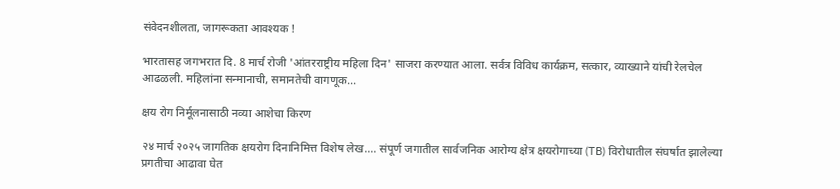संवेदनशीलता, जागरूकता आवश्यक !

भारतासह जगभरात दि. 8 मार्च रोजी 'आंतरराष्ट्रीय महिला दिन' साजरा करण्यात आला. सर्वत्र विविध कार्यक्रम, सत्कार, व्याख्याने यांची रेलचेल आढळली. महिलांना सन्मानाची, समानतेची वागणूक...

क्षय रोग निर्मूलनासाठी नव्या आशेचा किरण

२४ मार्च २०२५ जागतिक क्षयरोग दिनानिमित्त विशेष लेख…. संपूर्ण जगातील सार्वजनिक आरोग्य क्षेत्र क्षयरोगाच्या (TB) विरोधातील संघर्षात झालेल्या प्रगतीचा आढावा घेत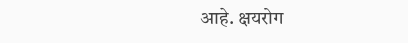आहे. क्षयरोग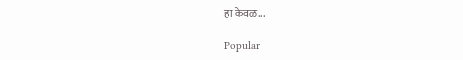हा केवळ...

Popular